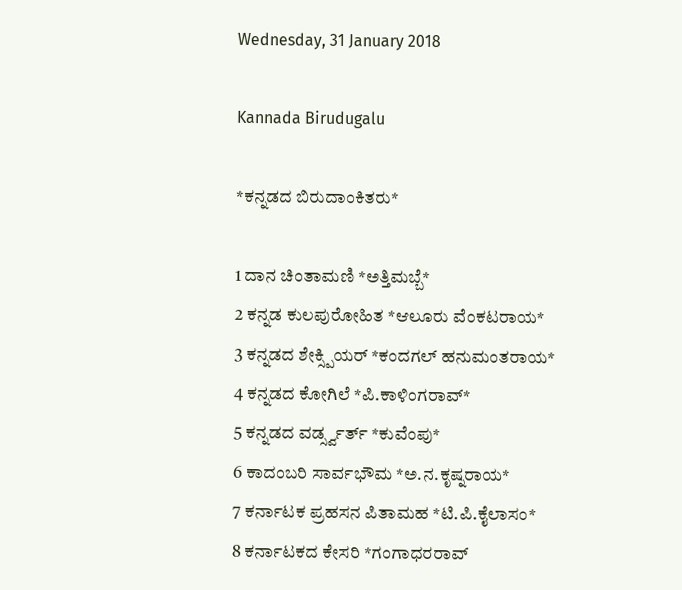Wednesday, 31 January 2018

Kannada Birudugalu

*ಕನ್ನಡದ ಬಿರುದಾಂಕಿತರು*

1 ದಾನ ಚಿಂತಾಮಣಿ *ಅತ್ತಿಮಬ್ಬೆ*
2 ಕನ್ನಡ ಕುಲಪುರೋಹಿತ *ಆಲೂರು ವೆಂಕಟರಾಯ*
3 ಕನ್ನಡದ ಶೇಕ್ಸ್ಪಿಯರ್ *ಕಂದಗಲ್ ಹನುಮಂತರಾಯ*
4 ಕನ್ನಡದ ಕೋಗಿಲೆ *ಪಿ.ಕಾಳಿಂಗರಾವ್*
5 ಕನ್ನಡದ ವರ್ಡ್ಸ್ವರ್ತ್ *ಕುವೆಂಪು*
6 ಕಾದಂಬರಿ ಸಾರ್ವಭೌಮ *ಅ.ನ.ಕೃಷ್ನರಾಯ*
7 ಕರ್ನಾಟಕ ಪ್ರಹಸನ ಪಿತಾಮಹ *ಟಿ.ಪಿ.ಕೈಲಾಸಂ*
8 ಕರ್ನಾಟಕದ ಕೇಸರಿ *ಗಂಗಾಧರರಾವ್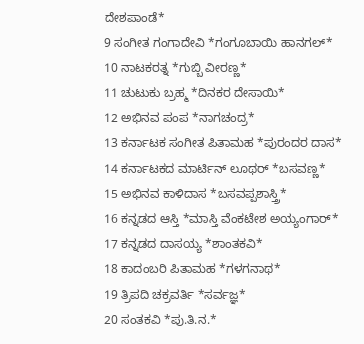ದೇಶಪಾಂಡೆ*
9 ಸಂಗೀತ ಗಂಗಾದೇವಿ *ಗಂಗೂಬಾಯಿ ಹಾನಗಲ್*
10 ನಾಟಕರತ್ನ *ಗುಬ್ಬಿ ವೀರಣ್ಣ*
11 ಚುಟುಕು ಬ್ರಹ್ಮ *ದಿನಕರ ದೇಸಾಯಿ*
12 ಅಭಿನವ ಪಂಪ *ನಾಗಚಂದ್ರ*
13 ಕರ್ನಾಟಕ ಸಂಗೀತ ಪಿತಾಮಹ *ಪುರಂದರ ದಾಸ*
14 ಕರ್ನಾಟಕದ ಮಾರ್ಟಿನ್ ಲೂಥರ್ *ಬಸವಣ್ಣ*
15 ಅಭಿನವ ಕಾಳಿದಾಸ *ಬಸವಪ್ಪಶಾಸ್ತ್ರಿ*
16 ಕನ್ನಡದ ಆಸ್ತಿ *ಮಾಸ್ತಿ ವೆಂಕಟೇಶ ಅಯ್ಯಂಗಾರ್*
17 ಕನ್ನಡದ ದಾಸಯ್ಯ *ಶಾಂತಕವಿ*
18 ಕಾದಂಬರಿ ಪಿತಾಮಹ *ಗಳಗನಾಥ*
19 ತ್ರಿಪದಿ ಚಕ್ರವರ್ತಿ *ಸರ್ವಜ್ಞ*
20 ಸಂತಕವಿ *ಪು.ತಿ.ನ.*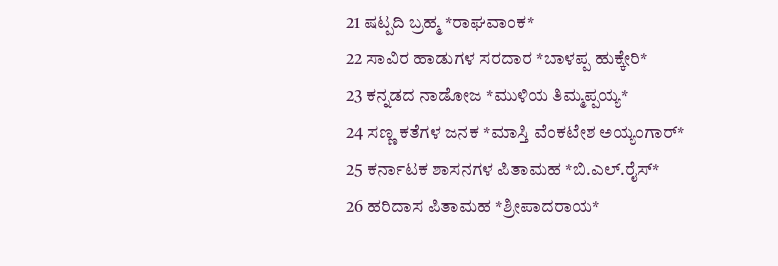21 ಷಟ್ಪದಿ ಬ್ರಹ್ಮ *ರಾಘವಾಂಕ*
22 ಸಾವಿರ ಹಾಡುಗಳ ಸರದಾರ *ಬಾಳಪ್ಪ ಹುಕ್ಕೇರಿ*
23 ಕನ್ನಡದ ನಾಡೋಜ *ಮುಳಿಯ ತಿಮ್ಮಪ್ಪಯ್ಯ*
24 ಸಣ್ಣ ಕತೆಗಳ ಜನಕ *ಮಾಸ್ತಿ ವೆಂಕಟೇಶ ಅಯ್ಯಂಗಾರ್*
25 ಕರ್ನಾಟಕ ಶಾಸನಗಳ ಪಿತಾಮಹ *ಬಿ.ಎಲ್.ರೈಸ್*
26 ಹರಿದಾಸ ಪಿತಾಮಹ *ಶ್ರೀಪಾದರಾಯ*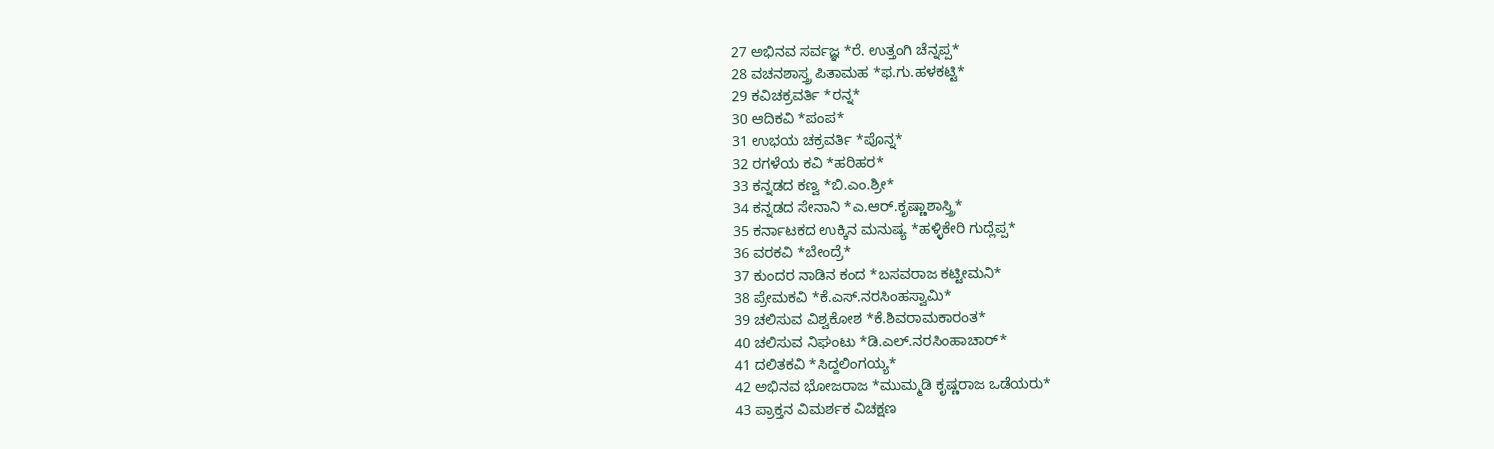27 ಅಭಿನವ ಸರ್ವಜ್ಞ *ರೆ. ಉತ್ತಂಗಿ ಚೆನ್ನಪ್ಪ*
28 ವಚನಶಾಸ್ತ್ರ ಪಿತಾಮಹ *ಫ.ಗು.ಹಳಕಟ್ಟಿ*
29 ಕವಿಚಕ್ರವರ್ತಿ *ರನ್ನ*
30 ಆದಿಕವಿ *ಪಂಪ*
31 ಉಭಯ ಚಕ್ರವರ್ತಿ *ಪೊನ್ನ*
32 ರಗಳೆಯ ಕವಿ *ಹರಿಹರ*
33 ಕನ್ನಡದ ಕಣ್ವ *ಬಿ.ಎಂ.ಶ್ರೀ*
34 ಕನ್ನಡದ ಸೇನಾನಿ *ಎ.ಆರ್.ಕೃಷ್ಣಾಶಾಸ್ತ್ರಿ*
35 ಕರ್ನಾಟಕದ ಉಕ್ಕಿನ ಮನುಷ್ಯ *ಹಳ್ಳಿಕೇರಿ ಗುದ್ಲೆಪ್ಪ*
36 ವರಕವಿ *ಬೇಂದ್ರೆ*
37 ಕುಂದರ ನಾಡಿನ ಕಂದ *ಬಸವರಾಜ ಕಟ್ಟೀಮನಿ*
38 ಪ್ರೇಮಕವಿ *ಕೆ.ಎಸ್.ನರಸಿಂಹಸ್ವಾಮಿ*
39 ಚಲಿಸುವ ವಿಶ್ವಕೋಶ *ಕೆ.ಶಿವರಾಮಕಾರಂತ*
40 ಚಲಿಸುವ ನಿಘಂಟು *ಡಿ.ಎಲ್.ನರಸಿಂಹಾಚಾರ್*
41 ದಲಿತಕವಿ *ಸಿದ್ದಲಿಂಗಯ್ಯ*
42 ಅಭಿನವ ಭೋಜರಾಜ *ಮುಮ್ಮಡಿ ಕೃಷ್ಣರಾಜ ಒಡೆಯರು*
43 ಪ್ರಾಕ್ತನ ವಿಮರ್ಶಕ ವಿಚಕ್ಷಣ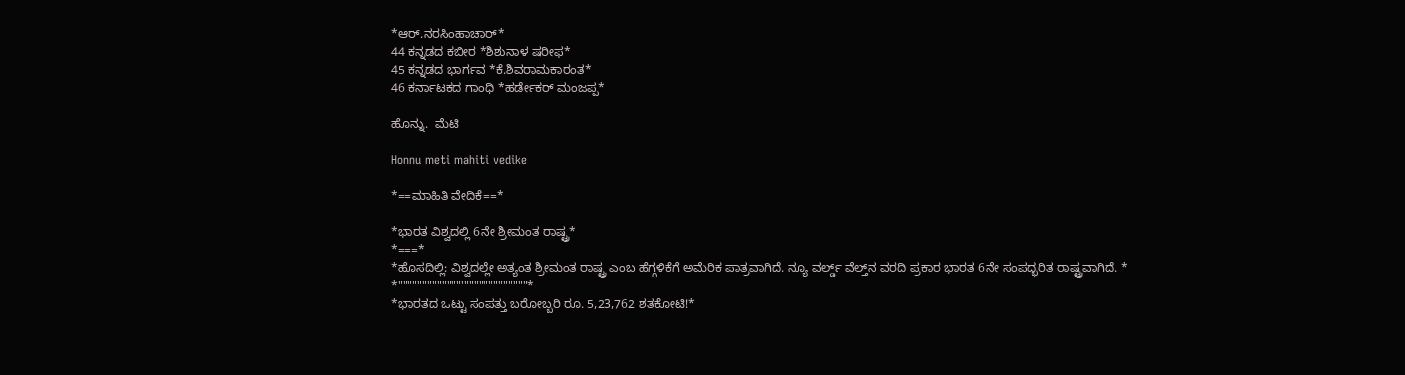*ಆರ್.ನರಸಿಂಹಾಚಾರ್*
44 ಕನ್ನಡದ ಕಬೀರ *ಶಿಶುನಾಳ ಷರೀಫ*
45 ಕನ್ನಡದ ಭಾರ್ಗವ *ಕೆ.ಶಿವರಾಮಕಾರಂತ*
46 ಕರ್ನಾಟಕದ ಗಾಂಧಿ *ಹರ್ಡೇಕರ್ ಮಂಜಪ್ಪ*

ಹೊನ್ನು.  ಮೆಟಿ

Honnu meti mahiti vedike

*==ಮಾಹಿತಿ ವೇದಿಕೆ==*

*ಭಾರತ ವಿಶ್ವದಲ್ಲಿ 6ನೇ ಶ್ರೀಮಂತ ರಾಷ್ಟ್ರ*
*===*
*ಹೊಸದಿಲ್ಲಿ: ವಿಶ್ವದಲ್ಲೇ ಅತ್ಯಂತ ಶ್ರೀಮಂತ ರಾಷ್ಟ್ರ ಎಂಬ ಹೆಗ್ಗಳಿಕೆಗೆ ಅಮೆರಿಕ ಪಾತ್ರವಾಗಿದೆ. ನ್ಯೂ ವರ್ಲ್ಡ್‌ ವೆಲ್ತ್‌ನ ವರದಿ ಪ್ರಕಾರ ಭಾರತ 6ನೇ ಸಂಪದ್ಭರಿತ ರಾಷ್ಟ್ರವಾಗಿದೆ. *
*"""""""""""""'"""""""""""""*
*ಭಾರತದ ಒಟ್ಟು ಸಂಪತ್ತು ಬರೋಬ್ಬರಿ ರೂ. 5,23,762 ಶತಕೋಟಿ!*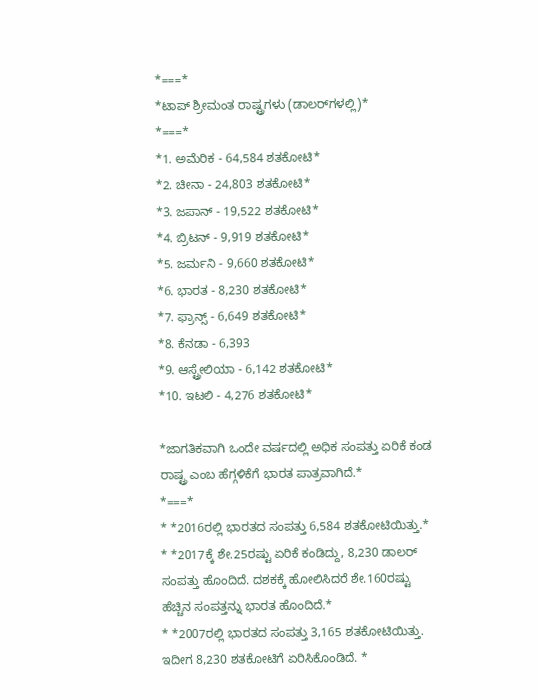*===*
*ಟಾಪ್‌ ಶ್ರೀಮಂತ ರಾಷ್ಟ್ರಗಳು (ಡಾಲರ್‌ಗಳಲ್ಲಿ)*
*===*
*1. ಅಮೆರಿಕ - 64,584 ಶತಕೋಟಿ*
*2. ಚೀನಾ - 24,803 ಶತಕೋಟಿ*
*3. ಜಪಾನ್‌ - 19,522 ಶತಕೋಟಿ*
*4. ಬ್ರಿಟನ್‌ - 9,919 ಶತಕೋಟಿ*
*5. ಜರ್ಮನಿ - 9,660 ಶತಕೋಟಿ*
*6. ಭಾರತ - 8,230 ಶತಕೋಟಿ*
*7. ಫ್ರಾನ್ಸ್‌ - 6,649 ಶತಕೋಟಿ*
*8. ಕೆನಡಾ - 6,393
*9. ಆಸ್ಟ್ರೇಲಿಯಾ - 6,142 ಶತಕೋಟಿ*
*10. ಇಟಲಿ - 4,276 ಶತಕೋಟಿ*

*ಜಾಗತಿಕವಾಗಿ ಒಂದೇ ವರ್ಷದಲ್ಲಿ ಅಧಿಕ ಸಂಪತ್ತು ಏರಿಕೆ ಕಂಡ ರಾಷ್ಟ್ರ ಎಂಬ ಹೆಗ್ಗಳಿಕೆಗೆ ಭಾರತ ಪಾತ್ರವಾಗಿದೆ.*
*===*
* *2016ರಲ್ಲಿ ಭಾರತದ ಸಂಪತ್ತು 6,584 ಶತಕೋಟಿಯಿತ್ತು.*
* *2017ಕ್ಕೆ ಶೇ.25ರಷ್ಟು ಏರಿಕೆ ಕಂಡಿದ್ದು, 8,230 ಡಾಲರ್‌ ಸಂಪತ್ತು ಹೊಂದಿದೆ. ದಶಕಕ್ಕೆ ಹೋಲಿಸಿದರೆ ಶೇ.160ರಷ್ಟು ಹೆಚ್ಚಿನ ಸಂಪತ್ತನ್ನು ಭಾರತ ಹೊಂದಿದೆ.*
* *2007ರಲ್ಲಿ ಭಾರತದ ಸಂಪತ್ತು 3,165 ಶತಕೋಟಿಯಿತ್ತು. ಇದೀಗ 8,230 ಶತಕೋಟಿಗೆ ಏರಿಸಿಕೊಂಡಿದೆ. *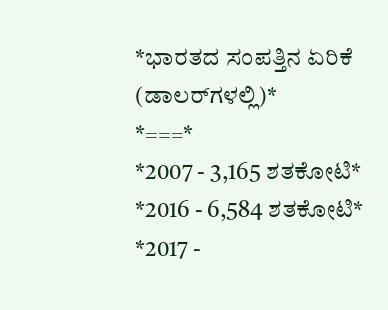*ಭಾರತದ ಸಂಪತ್ತಿನ ಏರಿಕೆ (ಡಾಲರ್‌ಗಳಲ್ಲಿ)*
*===*
*2007 - 3,165 ಶತಕೋಟಿ*
*2016 - 6,584 ಶತಕೋಟಿ*
*2017 -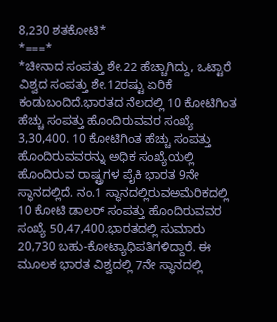8,230 ಶತಕೋಟಿ*
*===*
*ಚೀನಾದ ಸಂಪತ್ತು ಶೇ.22 ಹೆಚ್ಚಾಗಿದ್ದು, ಒಟ್ಟಾರೆ ವಿಶ್ವದ ಸಂಪತ್ತು ಶೇ.12ರಷ್ಟು ಏರಿಕೆ ಕಂಡುಬಂದಿದೆ.ಭಾರತದ ನೆಲದಲ್ಲಿ 10 ಕೋಟಿಗಿಂತ ಹೆಚ್ಚು ಸಂಪತ್ತು ಹೊಂದಿರುವವರ ಸಂಖ್ಯೆ 3,30,400. 10 ಕೋಟಿಗಿಂತ ಹೆಚ್ಚು ಸಂಪತ್ತು ಹೊಂದಿರುವವರನ್ನು ಅಧಿಕ ಸಂಖ್ಯೆಯಲ್ಲಿ ಹೊಂದಿರುವ ರಾಷ್ಟ್ರಗಳ ಪೈಕಿ ಭಾರತ 9ನೇ ಸ್ಥಾನದಲ್ಲಿದೆ. ನಂ.1 ಸ್ಥಾನದಲ್ಲಿರುವಅಮೆರಿಕದಲ್ಲಿ 10 ಕೋಟಿ ಡಾಲರ್‌ ಸಂಪತ್ತು ಹೊಂದಿರುವವರ ಸಂಖ್ಯೆ 50,47,400.ಭಾರತದಲ್ಲಿ ಸುಮಾರು 20,730 ಬಹು-ಕೋಟ್ಯಾಧಿಪತಿಗಳಿದ್ದಾರೆ. ಈ ಮೂಲಕ ಭಾರತ ವಿಶ್ವದಲ್ಲಿ 7ನೇ ಸ್ಥಾನದಲ್ಲಿ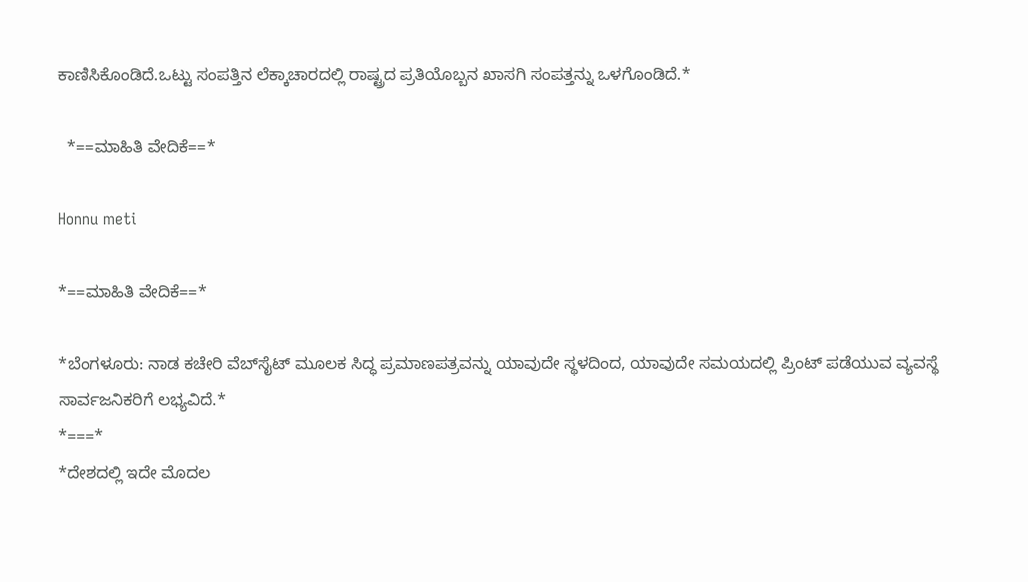ಕಾಣಿಸಿಕೊಂಡಿದೆ.ಒಟ್ಟು ಸಂಪತ್ತಿನ ಲೆಕ್ಕಾಚಾರದಲ್ಲಿ ರಾಷ್ಟ್ರದ ಪ್ರತಿಯೊಬ್ಬನ ಖಾಸಗಿ ಸಂಪತ್ತನ್ನು ಒಳಗೊಂಡಿದೆ.*

  *==ಮಾಹಿತಿ ವೇದಿಕೆ==*

Honnu meti

*==ಮಾಹಿತಿ ವೇದಿಕೆ==*

*ಬೆಂಗಳೂರು: ನಾಡ ಕಚೇರಿ ವೆಬ್‌ಸೈಟ್‌ ಮೂಲಕ ಸಿದ್ಧ ಪ್ರಮಾಣಪತ್ರವನ್ನು ಯಾವುದೇ ಸ್ಥಳದಿಂದ, ಯಾವುದೇ ಸಮಯದಲ್ಲಿ ಪ್ರಿಂಟ್‌ ‍ಪಡೆಯುವ ವ್ಯವಸ್ಥೆ ಸಾರ್ವಜನಿಕರಿಗೆ ಲಭ್ಯವಿದೆ.*
*===*
*ದೇಶದಲ್ಲಿ ಇದೇ ಮೊದಲ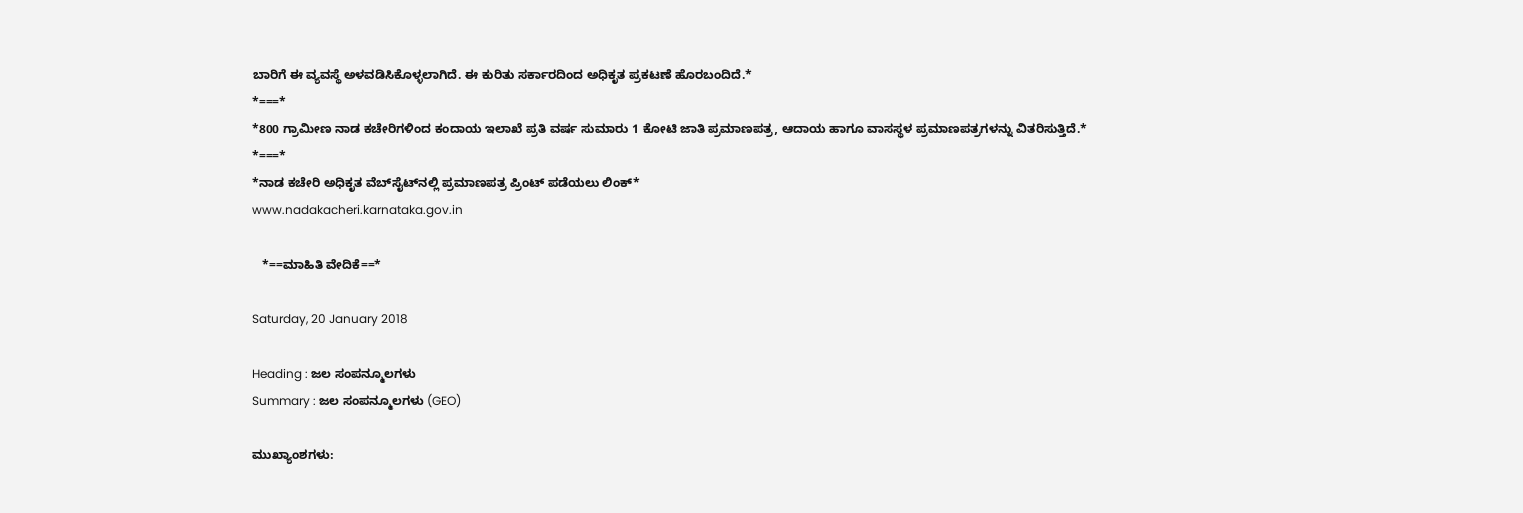ಬಾರಿಗೆ ಈ ವ್ಯವಸ್ಥೆ ಅಳವಡಿಸಿಕೊಳ್ಳಲಾಗಿದೆ. ಈ ಕುರಿತು ಸರ್ಕಾರದಿಂದ ಅಧಿಕೃತ ಪ್ರಕಟಣೆ ಹೊರಬಂದಿದೆ.*
*===*
*800 ಗ್ರಾಮೀಣ ನಾಡ ಕಚೇರಿಗಳಿಂದ ಕಂದಾಯ ಇಲಾಖೆ ಪ್ರತಿ ವರ್ಷ ಸುಮಾರು 1 ಕೋಟಿ ಜಾತಿ ಪ್ರಮಾಣಪತ್ರ, ಆದಾಯ ಹಾಗೂ ವಾಸಸ್ಥಳ ಪ್ರಮಾಣಪತ್ರಗಳನ್ನು ವಿತರಿಸುತ್ತಿದೆ.*
*===*
*ನಾಡ ಕಚೇರಿ ಅಧಿಕೃತ ವೆಬ್‌ಸೈಟ್‌ನಲ್ಲಿ ಪ್ರಮಾಣಪತ್ರ ಪ್ರಿಂಟ್‌ ಪಡೆಯಲು ಲಿಂಕ್‌*
www.nadakacheri.karnataka.gov.in

   *==ಮಾಹಿತಿ ವೇದಿಕೆ==*

Saturday, 20 January 2018

Heading : ಜಲ ಸಂಪನ್ಮೂಲಗಳು
Summary : ಜಲ ಸಂಪನ್ಮೂಲಗಳು (GEO)

ಮುಖ್ಯಾಂಶಗಳು: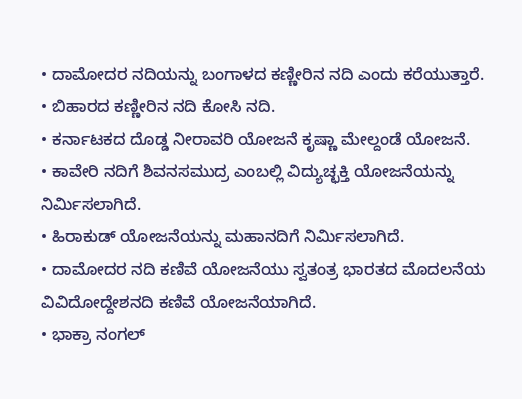• ದಾಮೋದರ ನದಿಯನ್ನು ಬಂಗಾಳದ ಕಣ್ಣೀರಿನ ನದಿ ಎಂದು ಕರೆಯುತ್ತಾರೆ.
• ಬಿಹಾರದ ಕಣ್ಣೀರಿನ ನದಿ ಕೋಸಿ ನದಿ.
• ಕರ್ನಾಟಕದ ದೊಡ್ಡ ನೀರಾವರಿ ಯೋಜನೆ ಕೃಷ್ಣಾ ಮೇಲ್ದಂಡೆ ಯೋಜನೆ.
• ಕಾವೇರಿ ನದಿಗೆ ಶಿವನಸಮುದ್ರ ಎಂಬಲ್ಲಿ ವಿದ್ಯುಚ್ಛಕ್ತಿ ಯೋಜನೆಯನ್ನು ನಿರ್ಮಿಸಲಾಗಿದೆ.
• ಹಿರಾಕುಡ್ ಯೋಜನೆಯನ್ನು ಮಹಾನದಿಗೆ ನಿರ್ಮಿಸಲಾಗಿದೆ.
• ದಾಮೋದರ ನದಿ ಕಣಿವೆ ಯೋಜನೆಯು ಸ್ವತಂತ್ರ ಭಾರತದ ಮೊದಲನೆಯ ವಿವಿದೋದ್ದೇಶನದಿ ಕಣಿವೆ ಯೋಜನೆಯಾಗಿದೆ.
• ಭಾಕ್ರಾ ನಂಗಲ್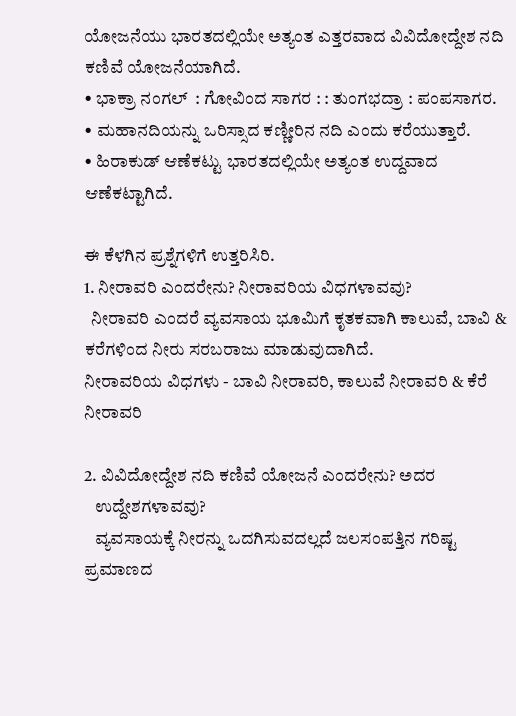ಯೋಜನೆಯು ಭಾರತದಲ್ಲಿಯೇ ಅತ್ಯಂತ ಎತ್ತರವಾದ ವಿವಿದೋದ್ದೇಶ ನದಿ ಕಣಿವೆ ಯೋಜನೆಯಾಗಿದೆ.
• ಭಾಕ್ರಾ ನಂಗಲ್  : ಗೋವಿಂದ ಸಾಗರ : : ತುಂಗಭದ್ರಾ : ಪಂಪಸಾಗರ.
• ಮಹಾನದಿಯನ್ನು ಒರಿಸ್ಸಾದ ಕಣ್ಣೀರಿನ ನದಿ ಎಂದು ಕರೆಯುತ್ತಾರೆ.
• ಹಿರಾಕುಡ್ ಆಣೆಕಟ್ಟು ಭಾರತದಲ್ಲಿಯೇ ಅತ್ಯಂತ ಉದ್ದವಾದ ಆಣೆಕಟ್ಟಾಗಿದೆ.

ಈ ಕೆಳಗಿನ ಪ್ರಶ್ನೆಗಳಿಗೆ ಉತ್ತರಿಸಿರಿ.
1. ನೀರಾವರಿ ಎಂದರೇನು? ನೀರಾವರಿಯ ವಿಧಗಳಾವವು?
  ನೀರಾವರಿ ಎಂದರೆ ವ್ಯವಸಾಯ ಭೂಮಿಗೆ ಕೃತಕವಾಗಿ ಕಾಲುವೆ, ಬಾವಿ & ಕರೆಗಳಿಂದ ನೀರು ಸರಬರಾಜು ಮಾಡುವುದಾಗಿದೆ.
ನೀರಾವರಿಯ ವಿಧಗಳು - ಬಾವಿ ನೀರಾವರಿ, ಕಾಲುವೆ ನೀರಾವರಿ & ಕೆರೆ ನೀರಾವರಿ

2. ವಿವಿದೋದ್ದೇಶ ನದಿ ಕಣಿವೆ ಯೋಜನೆ ಎಂದರೇನು? ಅದರ
   ಉದ್ದೇಶಗಳಾವವು?
   ವ್ಯವಸಾಯಕ್ಕೆ ನೀರನ್ನು ಒದಗಿಸುವದಲ್ಲದೆ ಜಲಸಂಪತ್ತಿನ ಗರಿಷ್ಟ ಪ್ರಮಾಣದ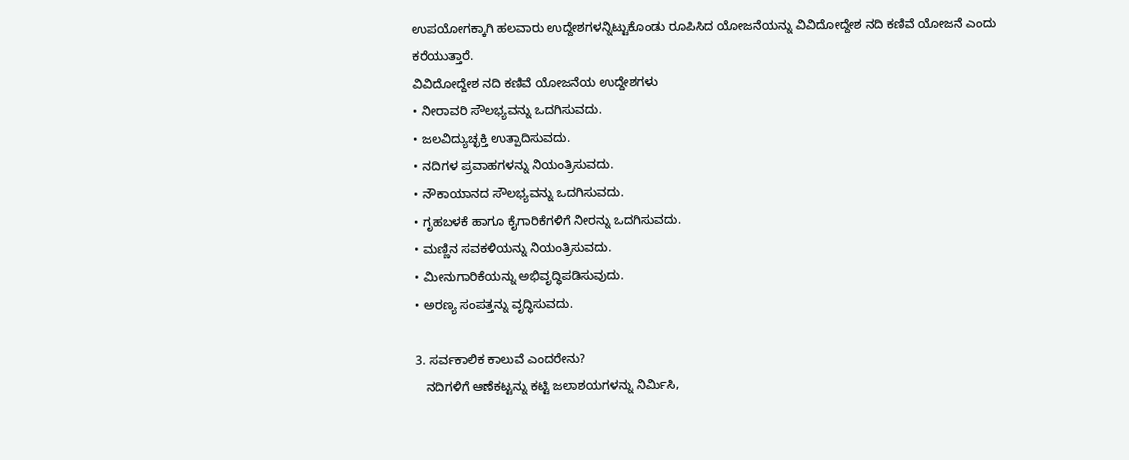ಉಪಯೋಗಕ್ಕಾಗಿ ಹಲವಾರು ಉದ್ದೇಶಗಳನ್ನಿಟ್ಟುಕೊಂಡು ರೂಪಿಸಿದ ಯೋಜನೆಯನ್ನು ವಿವಿದೋದ್ದೇಶ ನದಿ ಕಣಿವೆ ಯೋಜನೆ ಎಂದು ಕರೆಯುತ್ತಾರೆ.
ವಿವಿದೋದ್ದೇಶ ನದಿ ಕಣಿವೆ ಯೋಜನೆಯ ಉದ್ದೇಶಗಳು
• ನೀರಾವರಿ ಸೌಲಭ್ಯವನ್ನು ಒದಗಿಸುವದು.
• ಜಲವಿದ್ಯುಚ್ಛಕ್ತಿ ಉತ್ಪಾದಿಸುವದು.
• ನದಿಗಳ ಪ್ರವಾಹಗಳನ್ನು ನಿಯಂತ್ರಿಸುವದು.
• ನೌಕಾಯಾನದ ಸೌಲಭ್ಯವನ್ನು ಒದಗಿಸುವದು.
• ಗೃಹಬಳಕೆ ಹಾಗೂ ಕೈಗಾರಿಕೆಗಳಿಗೆ ನೀರನ್ನು ಒದಗಿಸುವದು.
• ಮಣ್ಣಿನ ಸವಕಳಿಯನ್ನು ನಿಯಂತ್ರಿಸುವದು.
• ಮೀನುಗಾರಿಕೆಯನ್ನು ಅಭಿವೃದ್ಧಿಪಡಿಸುವುದು.
• ಅರಣ್ಯ ಸಂಪತ್ತನ್ನು ವೃದ್ಧಿಸುವದು.

3. ಸರ್ವಕಾಲಿಕ ಕಾಲುವೆ ಎಂದರೇನು?
   ನದಿಗಳಿಗೆ ಆಣೆಕಟ್ಟನ್ನು ಕಟ್ಟಿ ಜಲಾಶಯಗಳನ್ನು ನಿರ್ಮಿಸಿ,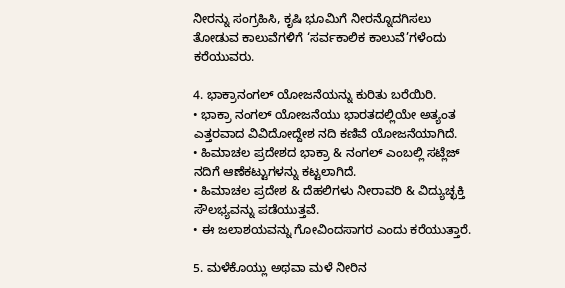ನೀರನ್ನು ಸಂಗ್ರಹಿಸಿ, ಕೃಷಿ ಭೂಮಿಗೆ ನೀರನ್ನೊದಗಿಸಲು ತೋಡುವ ಕಾಲುವೆಗಳಿಗೆ ‘ಸರ್ವಕಾಲಿಕ ಕಾಲುವೆ’ಗಳೆಂದು ಕರೆಯುವರು.

4. ಭಾಕ್ರಾನಂಗಲ್ ಯೋಜನೆಯನ್ನು ಕುರಿತು ಬರೆಯಿರಿ.
• ಭಾಕ್ರಾ ನಂಗಲ್ ಯೋಜನೆಯು ಭಾರತದಲ್ಲಿಯೇ ಅತ್ಯಂತ ಎತ್ತರವಾದ ವಿವಿದೋದ್ದೇಶ ನದಿ ಕಣಿವೆ ಯೋಜನೆಯಾಗಿದೆ.
• ಹಿಮಾಚಲ ಪ್ರದೇಶದ ಭಾಕ್ರಾ & ನಂಗಲ್ ಎಂಬಲ್ಲಿ ಸಟ್ಲೆಜ್ ನದಿಗೆ ಆಣೆಕಟ್ಟುಗಳನ್ನು ಕಟ್ಟಲಾಗಿದೆ.
• ಹಿಮಾಚಲ ಪ್ರದೇಶ & ದೆಹಲಿಗಳು ನೀರಾವರಿ & ವಿದ್ಯುಚ್ಛಕ್ತಿ ಸೌಲಭ್ಯವನ್ನು ಪಡೆಯುತ್ತವೆ.
• ಈ ಜಲಾಶಯವನ್ನು ಗೋವಿಂದಸಾಗರ ಎಂದು ಕರೆಯುತ್ತಾರೆ.

5. ಮಳೆಕೊಯ್ಲು ಅಥವಾ ಮಳೆ ನೀರಿನ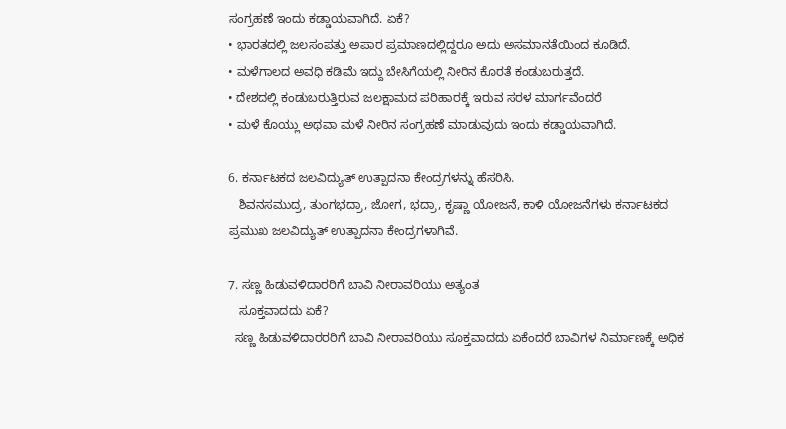ಸಂಗ್ರಹಣೆ ಇಂದು ಕಡ್ಡಾಯವಾಗಿದೆ. ಏಕೆ?
• ಭಾರತದಲ್ಲಿ ಜಲಸಂಪತ್ತು ಅಪಾರ ಪ್ರಮಾಣದಲ್ಲಿದ್ದರೂ ಅದು ಅಸಮಾನತೆಯಿಂದ ಕೂಡಿದೆ.
• ಮಳೆಗಾಲದ ಅವಧಿ ಕಡಿಮೆ ಇದ್ದು ಬೇಸಿಗೆಯಲ್ಲಿ ನೀರಿನ ಕೊರತೆ ಕಂಡುಬರುತ್ತದೆ.
• ದೇಶದಲ್ಲಿ ಕಂಡುಬರುತ್ತಿರುವ ಜಲಕ್ಷಾಮದ ಪರಿಹಾರಕ್ಕೆ ಇರುವ ಸರಳ ಮಾರ್ಗವೆಂದರೆ
• ಮಳೆ ಕೊಯ್ಲು ಅಥವಾ ಮಳೆ ನೀರಿನ ಸಂಗ್ರಹಣೆ ಮಾಡುವುದು ಇಂದು ಕಡ್ಡಾಯವಾಗಿದೆ.

6. ಕರ್ನಾಟಕದ ಜಲವಿದ್ಯುತ್ ಉತ್ಪಾದನಾ ಕೇಂದ್ರಗಳನ್ನು ಹೆಸರಿಸಿ.
   ಶಿವನಸಮುದ್ರ, ತುಂಗಭದ್ರಾ, ಜೋಗ, ಭದ್ರಾ, ಕೃಷ್ಣಾ ಯೋಜನೆ, ಕಾಳಿ ಯೋಜನೆಗಳು ಕರ್ನಾಟಕದ ಪ್ರಮುಖ ಜಲವಿದ್ಯುತ್ ಉತ್ಪಾದನಾ ಕೇಂದ್ರಗಳಾಗಿವೆ.

7. ಸಣ್ಣ ಹಿಡುವಳಿದಾರರಿಗೆ ಬಾವಿ ನೀರಾವರಿಯು ಅತ್ಯಂತ
   ಸೂಕ್ತವಾದದು ಏಕೆ?
  ಸಣ್ಣ ಹಿಡುವಳಿದಾರರರಿಗೆ ಬಾವಿ ನೀರಾವರಿಯು ಸೂಕ್ತವಾದದು ಏಕೆಂದರೆ ಬಾವಿಗಳ ನಿರ್ಮಾಣಕ್ಕೆ ಅಧಿಕ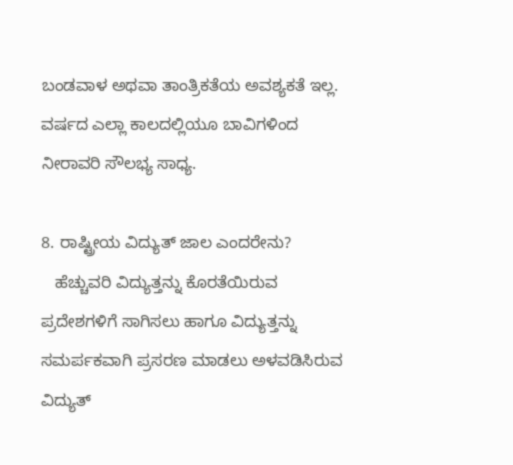ಬಂಡವಾಳ ಅಥವಾ ತಾಂತ್ರಿಕತೆಯ ಅವಶ್ಯಕತೆ ಇಲ್ಲ. ವರ್ಷದ ಎಲ್ಲಾ ಕಾಲದಲ್ಲಿಯೂ ಬಾವಿಗಳಿಂದ ನೀರಾವರಿ ಸೌಲಭ್ಯ ಸಾಧ್ಯ.

8. ರಾಷ್ಟ್ರೀಯ ವಿದ್ಯುತ್ ಜಾಲ ಎಂದರೇನು?
   ಹೆಚ್ಚುವರಿ ವಿದ್ಯುತ್ತನ್ನು ಕೊರತೆಯಿರುವ ಪ್ರದೇಶಗಳಿಗೆ ಸಾಗಿಸಲು ಹಾಗೂ ವಿದ್ಯುತ್ತನ್ನು ಸಮರ್ಪಕವಾಗಿ ಪ್ರಸರಣ ಮಾಡಲು ಅಳವಡಿಸಿರುವ ವಿದ್ಯುತ್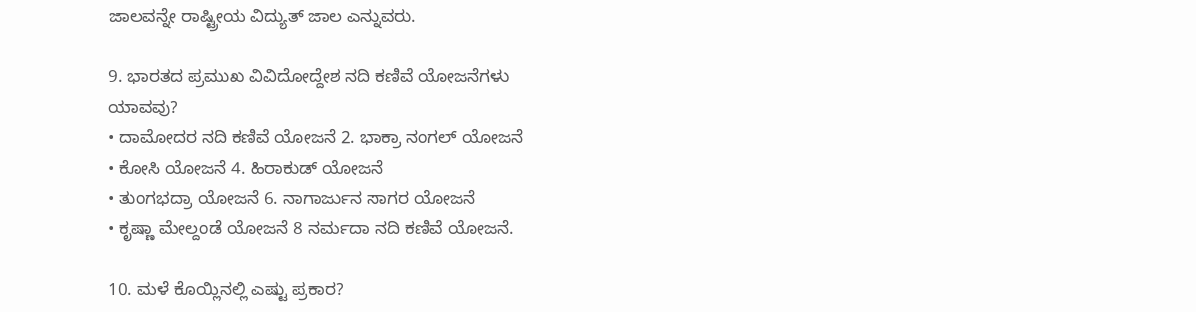ಜಾಲವನ್ನೇ ರಾಷ್ಟ್ರೀಯ ವಿದ್ಯುತ್ ಜಾಲ ಎನ್ನುವರು.

9. ಭಾರತದ ಪ್ರಮುಖ ವಿವಿದೋದ್ದೇಶ ನದಿ ಕಣಿವೆ ಯೋಜನೆಗಳು
ಯಾವವು?
• ದಾಮೋದರ ನದಿ ಕಣಿವೆ ಯೋಜನೆ 2. ಭಾಕ್ರಾ ನಂಗಲ್ ಯೋಜನೆ
• ಕೋಸಿ ಯೋಜನೆ 4. ಹಿರಾಕುಡ್ ಯೋಜನೆ
• ತುಂಗಭದ್ರಾ ಯೋಜನೆ 6. ನಾಗಾರ್ಜುನ ಸಾಗರ ಯೋಜನೆ
• ಕೃಷ್ಣಾ ಮೇಲ್ದಂಡೆ ಯೋಜನೆ 8 ನರ್ಮದಾ ನದಿ ಕಣಿವೆ ಯೋಜನೆ.

10. ಮಳೆ ಕೊಯ್ಲಿನಲ್ಲಿ ಎಷ್ಟು ಪ್ರಕಾರ?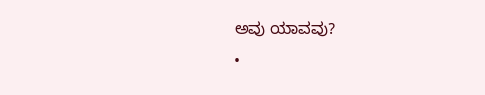ಅವು ಯಾವವು?
•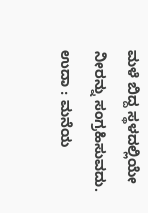ಮಳೆ ಬಿದ್ದ ಸ್ಥಳದಲ್ಲಿಯೇ ನೀರನ್ನು ಸಂಗ್ರಹಿಸುವದು. ಉದಾ : ಮನೆಯ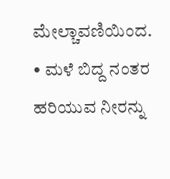ಮೇಲ್ಚಾವಣಿಯಿಂದ.
• ಮಳೆ ಬಿದ್ದ ನಂತರ ಹರಿಯುವ ನೀರನ್ನು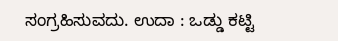ಸಂಗ್ರಹಿಸುವದು. ಉದಾ : ಒಡ್ಡು ಕಟ್ಟಿ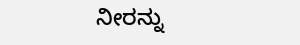ನೀರನ್ನು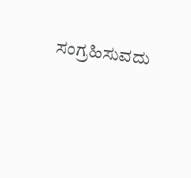ಸಂಗ್ರಹಿಸುವದು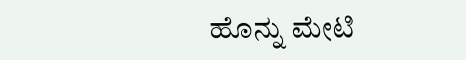ಹೊನ್ನು ಮೇಟಿ